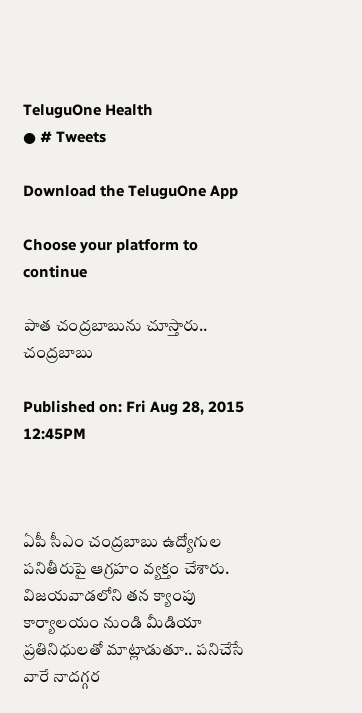TeluguOne Health
● # Tweets

Download the TeluguOne App

Choose your platform to continue

పాత చంద్రబాబును చూస్తారు.. చంద్రబాబు

Published on: Fri Aug 28, 2015 12:45PM



ఏపీ సీఎం చంద్రబాబు ఉద్యోగుల పనితీరుపై ఆగ్రహం వ్యక్తం చేశారు. విజయవాడలోని తన క్యాంపు కార్యాలయం నుండి మీడియా ప్రతినిధులతో మాట్లాడుతూ.. పనిచేసే వారే నాదగ్గర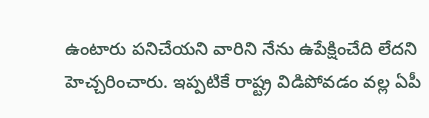ఉంటారు పనిచేయని వారిని నేను ఉపేక్షించేది లేదని హెచ్చరించారు. ఇప్పటికే రాష్ట్ర విడిపోవడం వల్ల ఏపీ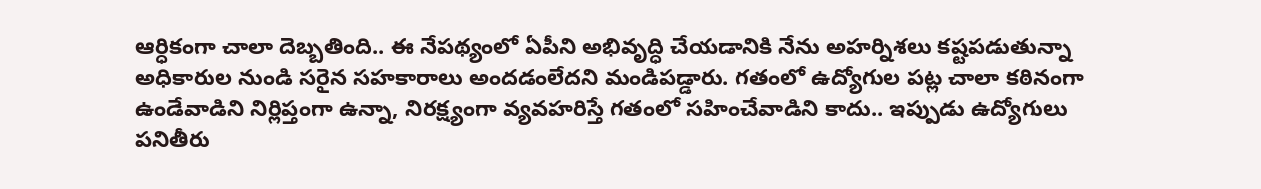ఆర్ధికంగా చాలా దెబ్బతింది.. ఈ నేపథ్యంలో ఏపీని అభివృద్ధి చేయడానికి నేను అహర్నిశలు కష్టపడుతున్నా అధికారుల నుండి సరైన సహకారాలు అందడంలేదని మండిపడ్డారు. గతంలో ఉద్యోగుల పట్ల చాలా కఠినంగా ఉండేవాడిని నిర్లిప్తంగా ఉన్నా, నిరక్ష్యంగా వ్యవహరిస్తే గతంలో సహించేవాడిని కాదు.. ఇప్పుడు ఉద్యోగులు పనితీరు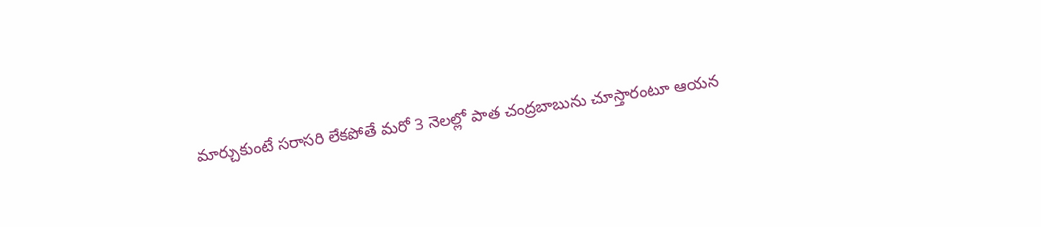మార్చుకుంటే సరాసరి లేకపోతే మరో 3 నెలల్లో పాత చంద్రబాబును చూస్తారంటూ ఆయన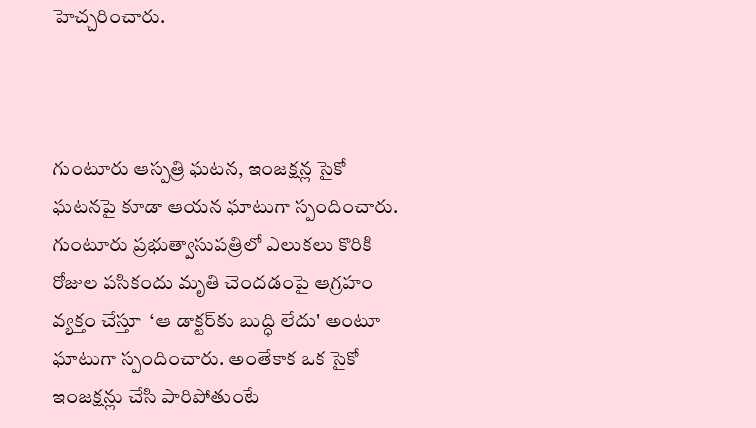హెచ్చరించారు.



గుంటూరు ఆస్పత్రి ఘటన, ఇంజక్షన్ల సైకో ఘటనపై కూడా ఆయన ఘాటుగా స్పందించారు. గుంటూరు ప్రభుత్వాసుపత్రిలో ఎలుకలు కొరికి రోజుల పసికందు మృతి చెందడంపై ఆగ్రహం వ్యక్తం చేస్తూ  ‘ఆ డాక్టర్‌కు బుద్ధి లేదు' అంటూ ఘాటుగా స్పందించారు. అంతేకాక ఒక సైకో ఇంజక్షన్లు చేసి పారిపోతుంటే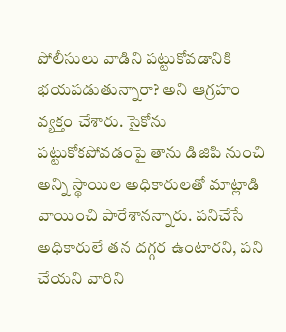పోలీసులు వాడిని పట్టుకోవడానికి భయపడుతున్నారా? అని ఆగ్రహం వ్యక్తం చేశారు. సైకోను పట్టుకోకపోవడంపై తాను డిజిపి నుంచి అన్ని స్థాయిల అధికారులతో మాట్లాడి వాయించి పారేశానన్నారు. పనిచేసే అధికారులే తన దగ్గర ఉంటారని, పని చేయని వారిని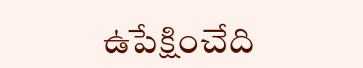ఉపేక్షించేది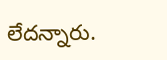లేదన్నారు.